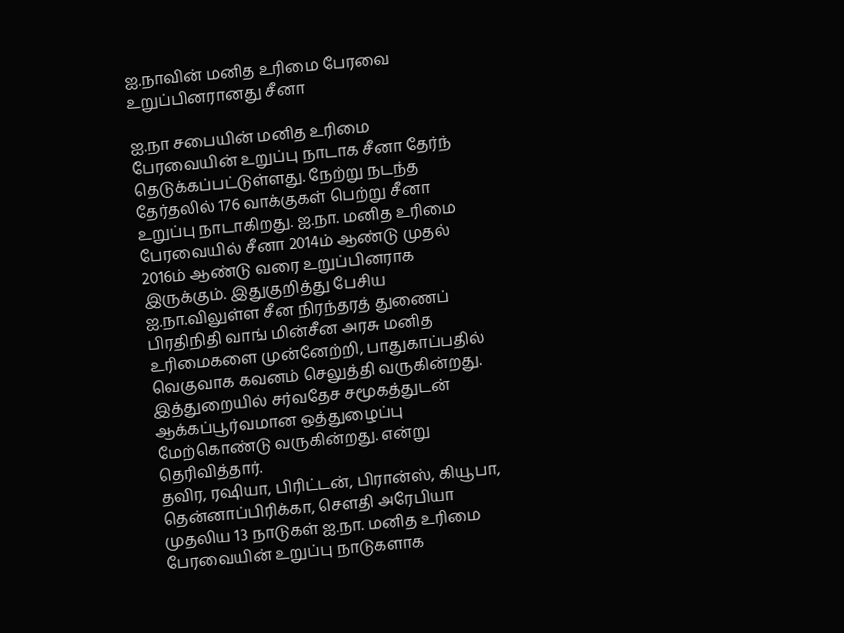ஐ.நாவின் மனித உரிமை பேரவை உறுப்பினரானது சீனா

ஐ.நா சபையின் மனித உரிமை பேரவையின் உறுப்பு நாடாக சீனா தேர்ந் தெடுக்கப்பட்டுள்ளது. நேற்று நடந்த தேர்தலில் 176 வாக்குகள் பெற்று சீனா உறுப்பு நாடாகிறது. ஐ.நா. மனித உரிமை பேரவையில் சீனா 2014ம் ஆண்டு முதல் 2016ம் ஆண்டு வரை உறுப்பினராக இருக்கும். இதுகுறித்து பேசிய ஐ.நா.விலுள்ள சீன நிரந்தரத் துணைப் பிரதிநிதி வாங் மின்சீன அரசு மனித உரிமைகளை முன்னேற்றி, பாதுகாப்பதில் வெகுவாக கவனம் செலுத்தி வருகின்றது. இத்துறையில் சர்வதேச சமூகத்துடன் ஆக்கப்பூர்வமான ஒத்துழைப்பு மேற்கொண்டு வருகின்றது. என்று தெரிவித்தார்.
தவிர, ரஷியா, பிரிட்டன், பிரான்ஸ், கியூபா, தென்னாப்பிரிக்கா, சௌதி அரேபியா முதலிய 13 நாடுகள் ஐ.நா. மனித உரிமை பேரவையின் உறுப்பு நாடுகளாக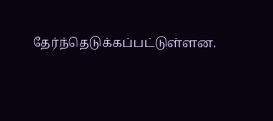தேர்ந்தெடுக்கப்பட்டுள்ளன.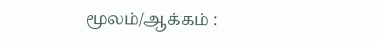மூலம்/ஆக்கம் :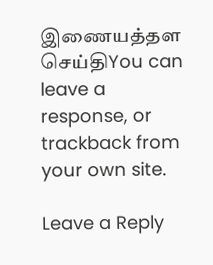இணையத்தள செய்திYou can leave a response, or trackback from your own site.

Leave a Reply